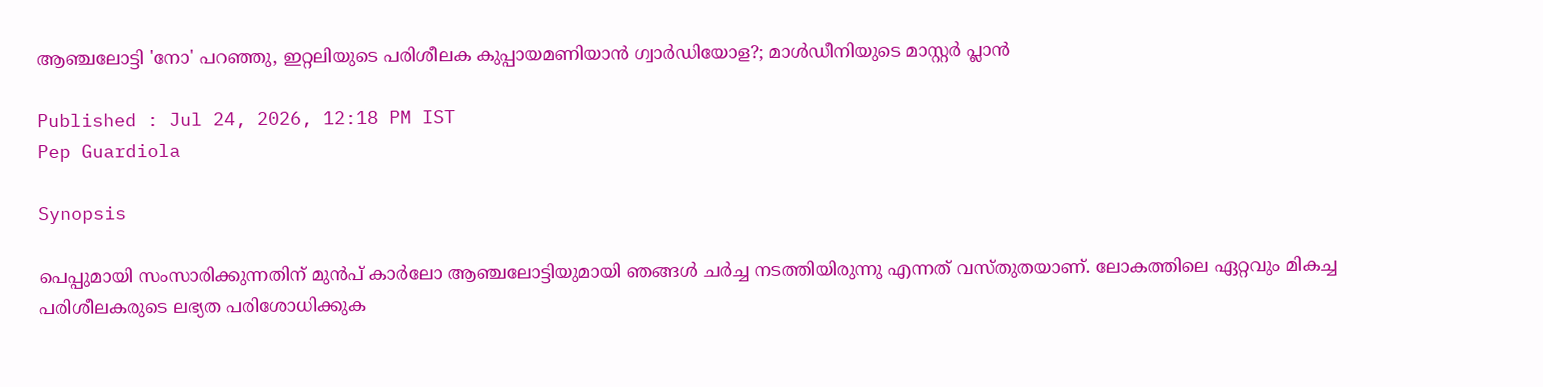ആഞ്ചലോട്ടി 'നോ' പറഞ്ഞു, ഇറ്റലിയുടെ പരിശീലക കുപ്പായമണിയാൻ ഗ്വാർഡിയോള?; മാൾഡീനിയുടെ മാസ്റ്റർ പ്ലാൻ

Published : Jul 24, 2026, 12:18 PM IST
Pep Guardiola

Synopsis

പെപ്പുമായി സംസാരിക്കുന്നതിന് മുൻപ് കാർലോ ആഞ്ചലോട്ടിയുമായി ഞങ്ങൾ ചർച്ച നടത്തിയിരുന്നു എന്നത് വസ്തുതയാണ്. ലോകത്തിലെ ഏറ്റവും മികച്ച പരിശീലകരുടെ ലഭ്യത പരിശോധിക്കുക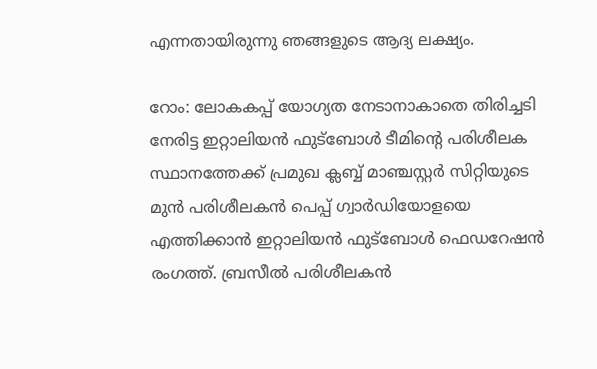എന്നതായിരുന്നു ഞങ്ങളുടെ ആദ്യ ലക്ഷ്യം.

റോം: ലോകകപ്പ് യോഗ്യത നേടാനാകാതെ തിരിച്ചടി നേരിട്ട ഇറ്റാലിയൻ ഫുട്ബോൾ ടീമിന്‍റെ പരിശീലക സ്ഥാനത്തേക്ക് പ്രമുഖ ക്ലബ്ബ് മാഞ്ചസ്റ്റർ സിറ്റിയുടെ മുൻ പരിശീലകൻ പെപ്പ് ഗ്വാർഡിയോളയെ എത്തിക്കാൻ ഇറ്റാലിയൻ ഫുട്ബോൾ ഫെഡറേഷൻ രംഗത്ത്. ബ്രസീൽ പരിശീലകൻ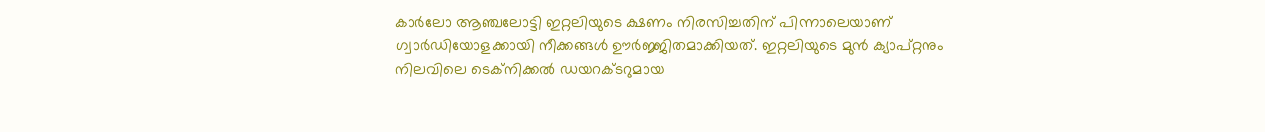കാർലോ ആഞ്ചലോട്ടി ഇറ്റലിയുടെ ക്ഷണം നിരസിച്ചതിന് പിന്നാലെയാണ് ഗ്വാർഡിയോളക്കായി നീക്കങ്ങൾ ഊർജ്ജിതമാക്കിയത്. ഇറ്റലിയുടെ മുൻ ക്യാപ്റ്റനും നിലവിലെ ടെക്നിക്കൽ ഡയറക്ടറുമായ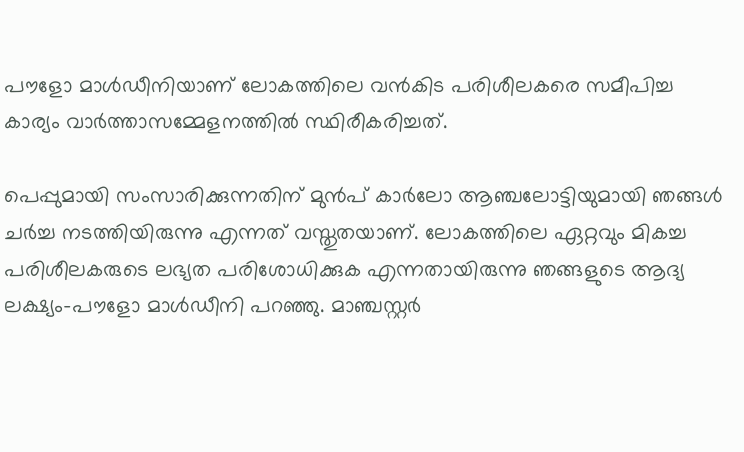പൗളോ മാൾഡീനിയാണ് ലോകത്തിലെ വൻകിട പരിശീലകരെ സമീപിച്ച കാര്യം വാർത്താസമ്മേളനത്തിൽ സ്ഥിരീകരിച്ചത്.

പെപ്പുമായി സംസാരിക്കുന്നതിന് മുൻപ് കാർലോ ആഞ്ചലോട്ടിയുമായി ഞങ്ങൾ ചർച്ച നടത്തിയിരുന്നു എന്നത് വസ്തുതയാണ്. ലോകത്തിലെ ഏറ്റവും മികച്ച പരിശീലകരുടെ ലഭ്യത പരിശോധിക്കുക എന്നതായിരുന്നു ഞങ്ങളുടെ ആദ്യ ലക്ഷ്യം-പൗളോ മാൾഡീനി പറഞ്ഞു. മാഞ്ചസ്റ്റർ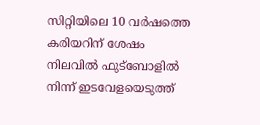സിറ്റിയിലെ 10 വർഷത്തെ കരിയറിന് ശേഷം നിലവിൽ ഫുട്ബോളിൽ നിന്ന് ഇടവേളയെടുത്ത്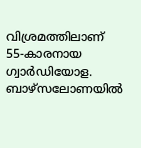വിശ്രമത്തിലാണ് 55-കാരനായ ഗ്വാർഡിയോള. ബാഴ്‌സലോണയിൽ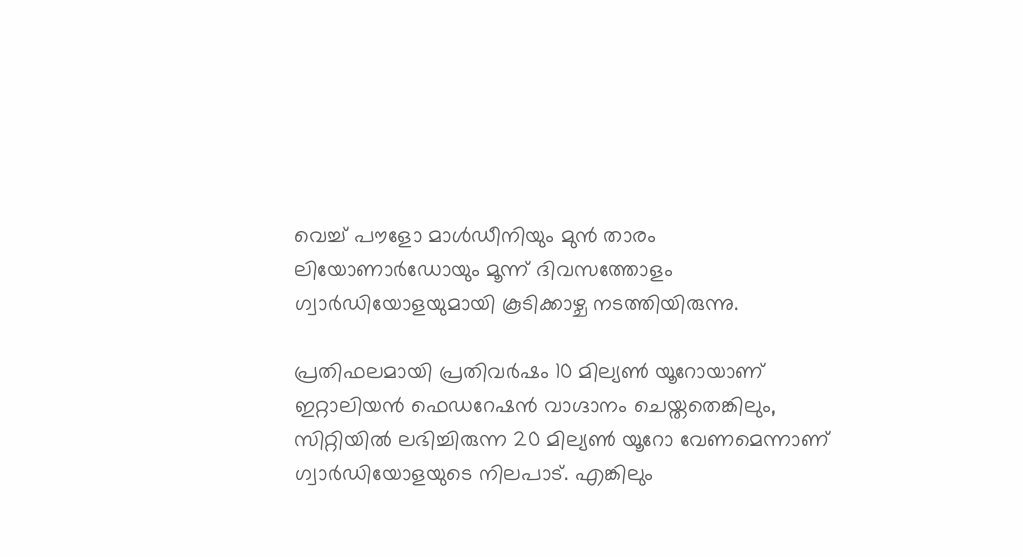വെച്ച് പൗളോ മാൾഡീനിയും മുൻ താരം ലിയോണാർഡോയും മൂന്ന് ദിവസത്തോളം ഗ്വാർഡിയോളയുമായി കൂടിക്കാഴ്ച നടത്തിയിരുന്നു.

പ്രതിഫലമായി പ്രതിവർഷം 10 മില്യൺ യൂറോയാണ് ഇറ്റാലിയൻ ഫെഡറേഷൻ വാഗ്ദാനം ചെയ്തതെങ്കിലും, സിറ്റിയിൽ ലഭിച്ചിരുന്ന 20 മില്യൺ യൂറോ വേണമെന്നാണ് ഗ്വാർഡിയോളയുടെ നിലപാട്. എങ്കിലും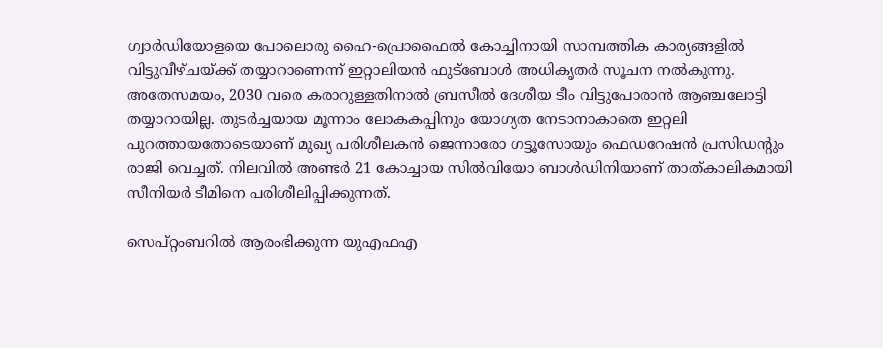ഗ്വാർഡിയോളയെ പോലൊരു ഹൈ-പ്രൊഫൈൽ കോച്ചിനായി സാമ്പത്തിക കാര്യങ്ങളിൽ വിട്ടുവീഴ്ചയ്ക്ക് തയ്യാറാണെന്ന് ഇറ്റാലിയൻ ഫുട്ബോൾ അധികൃതർ സൂചന നൽകുന്നു. അതേസമയം, 2030 വരെ കരാറുള്ളതിനാൽ ബ്രസീൽ ദേശീയ ടീം വിട്ടുപോരാൻ ആഞ്ചലോട്ടി തയ്യാറായില്ല. തുടർച്ചയായ മൂന്നാം ലോകകപ്പിനും യോഗ്യത നേടാനാകാതെ ഇറ്റലി പുറത്തായതോടെയാണ് മുഖ്യ പരിശീലകൻ ജെന്നാരോ ഗട്ടൂസോയും ഫെഡറേഷൻ പ്രസിഡന്‍റും രാജി വെച്ചത്. നിലവിൽ അണ്ടർ 21 കോച്ചായ സിൽവിയോ ബാൾഡിനിയാണ് താത്കാലികമായി സീനിയർ ടീമിനെ പരിശീലിപ്പിക്കുന്നത്.

സെപ്റ്റംബറിൽ ആരംഭിക്കുന്ന യുഎഫഎ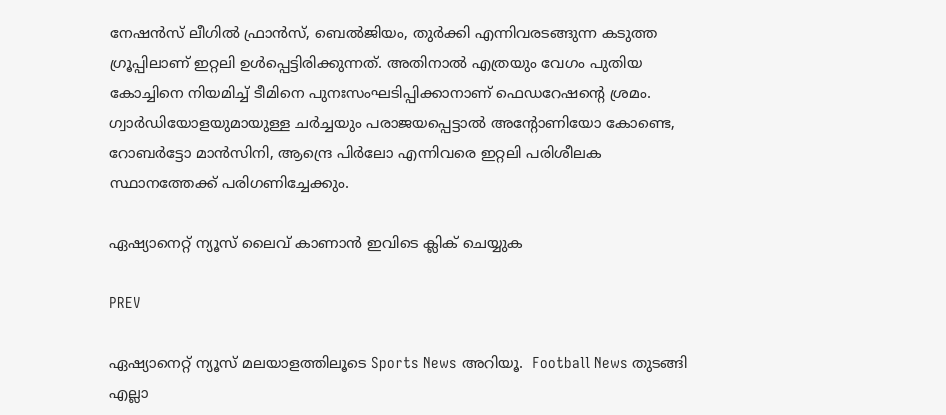നേഷൻസ് ലീഗിൽ ഫ്രാൻസ്, ബെൽജിയം, തുർക്കി എന്നിവരടങ്ങുന്ന കടുത്ത ഗ്രൂപ്പിലാണ് ഇറ്റലി ഉൾപ്പെട്ടിരിക്കുന്നത്. അതിനാൽ എത്രയും വേഗം പുതിയ കോച്ചിനെ നിയമിച്ച് ടീമിനെ പുനഃസംഘടിപ്പിക്കാനാണ് ഫെഡറേഷന്‍റെ ശ്രമം. ഗ്വാർഡിയോളയുമായുള്ള ചർച്ചയും പരാജയപ്പെട്ടാൽ അന്‍റോണിയോ കോണ്ടെ, റോബർട്ടോ മാൻസിനി, ആന്ദ്രെ പിർലോ എന്നിവരെ ഇറ്റലി പരിശീലക സ്ഥാനത്തേക്ക് പരിഗണിച്ചേക്കും.

ഏഷ്യാനെറ്റ് ന്യൂസ് ലൈവ് കാണാന്‍ ഇവിടെ ക്ലിക് ചെയ്യുക

PREV

ഏഷ്യാനെറ്റ് ന്യൂസ് മലയാളത്തിലൂടെ Sports News അറിയൂ.  Football News തുടങ്ങി എല്ലാ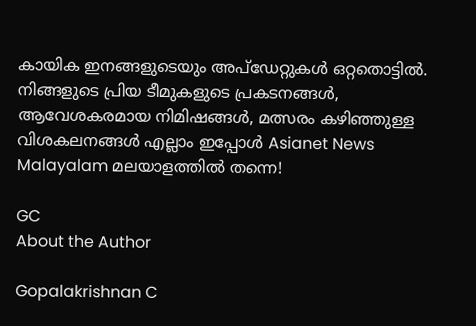കായിക ഇനങ്ങളുടെയും അപ്‌ഡേറ്റുകൾ ഒറ്റതൊട്ടിൽ. നിങ്ങളുടെ പ്രിയ ടീമുകളുടെ പ്രകടനങ്ങൾ, ആവേശകരമായ നിമിഷങ്ങൾ, മത്സരം കഴിഞ്ഞുള്ള വിശകലനങ്ങൾ എല്ലാം ഇപ്പോൾ Asianet News Malayalam മലയാളത്തിൽ തന്നെ!

GC
About the Author

Gopalakrishnan C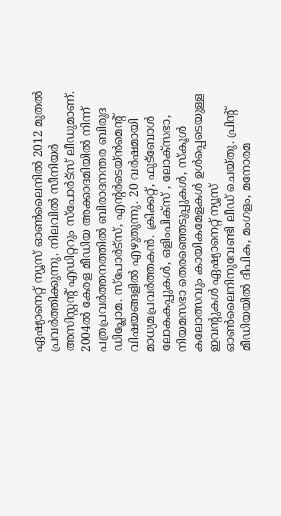ഏഷ്യാനെറ്റ് ന്യൂസ് ഓണ്‍ലൈനില്‍ 2012 മുതല്‍ പ്രവര്‍ത്തിക്കുന്നു. നിലവില്‍ സീനിയര്‍ അസിസ്റ്റന്‍റ് എഡിറ്ററും സ്പോർട്സ് ലീഡുമാണ്. 2004ൽ കേരള മീഡിയ അക്കാദമിയില്‍ നിന്ന് പത്രപ്രവര്‍ത്തനത്തില്‍ ബിരാദനന്തര ബിരുദ ഡിപ്ലോമ. സ്പോര്‍ട്സ്, എന്‍റര്‍ടെയ്ൻമെന്‍റ് വിഷയങ്ങളില്‍ എഴുതുന്നു. 20 വര്‍ഷമായി മാധ്യമപ്രവര്‍ത്തകൻ. ക്രിക്കറ്റ്, ഫുട്ബോള്‍ ലോകകപ്പുകൾ, ഒളിംപിക്സ് , ലോക്സഭാ, നിയമസഭാ തെരഞ്ഞെടുപ്പുകള്‍, സ്കൂള്‍ കലോത്സവും കായികമേളകള്‍ ഉള്‍പ്പെടെയുള്ള ഇവന്‍റുകള്‍ ഏഷ്യാനെറ്റ് ന്യൂസ് ഓണ്‍ലൈനിനുവേണ്ടി ലീഡ് ചെയ്തു. പ്രിന്‍റ് മീഡിയയില്‍ ദീപിക, മംഗളം, മനോരമ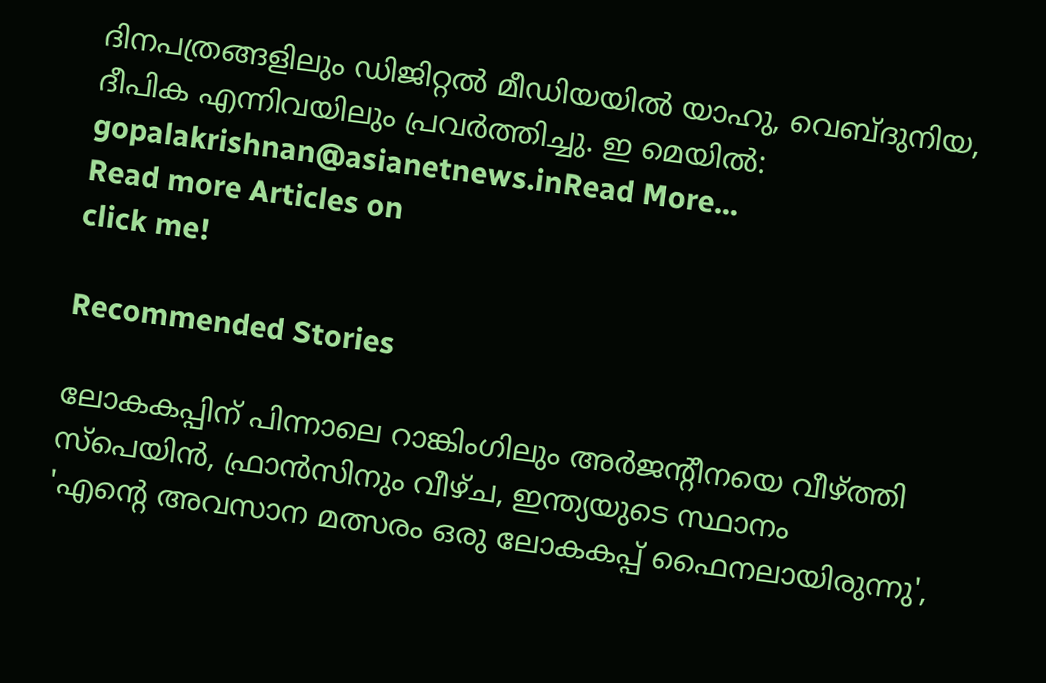ദിനപത്രങ്ങളിലും ഡിജിറ്റൽ മീഡിയയില്‍ യാഹു, വെബ്ദുനിയ, ദീപിക എന്നിവയിലും പ്രവര്‍ത്തിച്ചു. ഇ മെയില്‍: gopalakrishnan@asianetnews.inRead More...
Read more Articles on
click me!

Recommended Stories

ലോകകപ്പിന് പിന്നാലെ റാങ്കിംഗിലും അര്‍ജന്‍റീനയെ വീഴ്ത്തി സ്പെയിന്‍, ഫ്രാന്‍സിനും വീഴ്ച, ഇന്ത്യയുടെ സ്ഥാനം
'എന്‍റെ അവസാന മത്സരം ഒരു ലോകകപ്പ് ഫൈനലായിരുന്നു',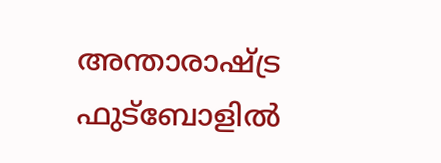അന്താരാഷ്ട്ര ഫുട്ബോളില്‍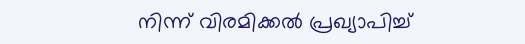നിന്ന് വിരമിക്കല്‍ പ്രഖ്യാപിച്ച്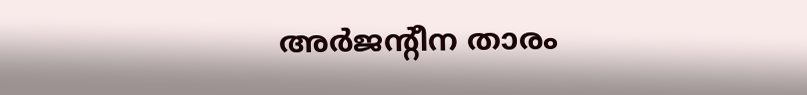അര്‍ജന്‍റീന താരം